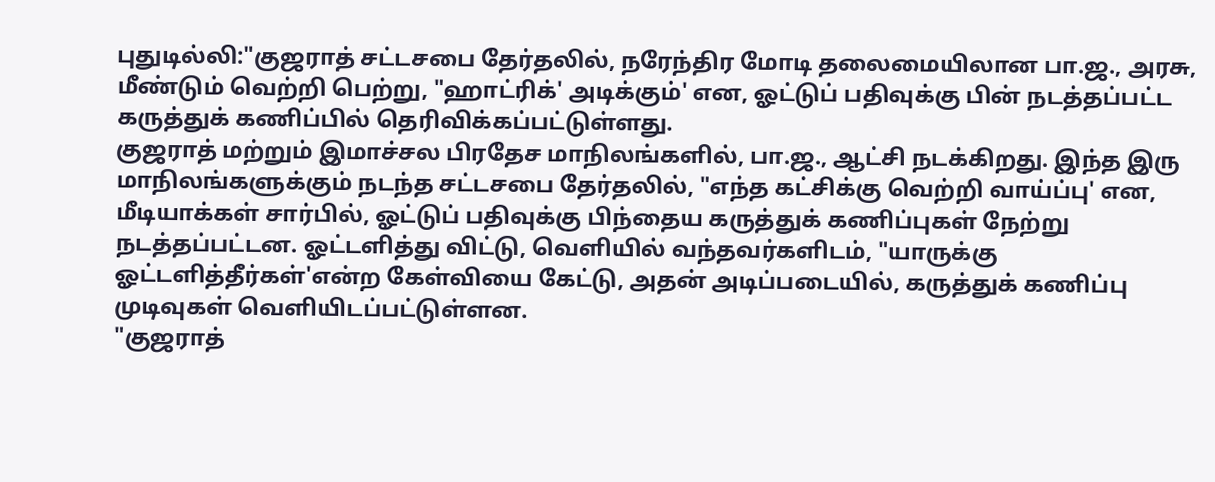புதுடில்லி:"குஜராத் சட்டசபை தேர்தலில், நரேந்திர மோடி தலைமையிலான பா.ஜ., அரசு, மீண்டும் வெற்றி பெற்று, "ஹாட்ரிக்' அடிக்கும்' என, ஓட்டுப் பதிவுக்கு பின் நடத்தப்பட்ட கருத்துக் கணிப்பில் தெரிவிக்கப்பட்டுள்ளது.
குஜராத் மற்றும் இமாச்சல பிரதேச மாநிலங்களில், பா.ஜ., ஆட்சி நடக்கிறது. இந்த இரு மாநிலங்களுக்கும் நடந்த சட்டசபை தேர்தலில், "எந்த கட்சிக்கு வெற்றி வாய்ப்பு' என, மீடியாக்கள் சார்பில், ஓட்டுப் பதிவுக்கு பிந்தைய கருத்துக் கணிப்புகள் நேற்று நடத்தப்பட்டன. ஓட்டளித்து விட்டு, வெளியில் வந்தவர்களிடம், "யாருக்கு ஓட்டளித்தீர்கள்'என்ற கேள்வியை கேட்டு, அதன் அடிப்படையில், கருத்துக் கணிப்பு முடிவுகள் வெளியிடப்பட்டுள்ளன.
"குஜராத்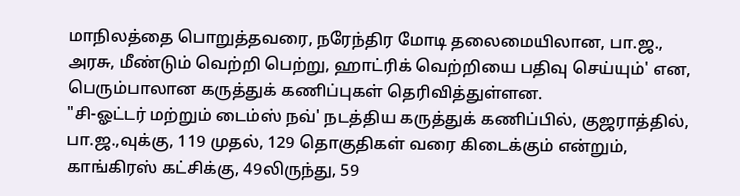மாநிலத்தை பொறுத்தவரை, நரேந்திர மோடி தலைமையிலான, பா.ஜ., அரசு, மீண்டும் வெற்றி பெற்று, ஹாட்ரிக் வெற்றியை பதிவு செய்யும்' என, பெரும்பாலான கருத்துக் கணிப்புகள் தெரிவித்துள்ளன.
"சி-ஓட்டர் மற்றும் டைம்ஸ் நவ்' நடத்திய கருத்துக் கணிப்பில், குஜராத்தில், பா.ஜ.,வுக்கு, 119 முதல், 129 தொகுதிகள் வரை கிடைக்கும் என்றும், காங்கிரஸ் கட்சிக்கு, 49லிருந்து, 59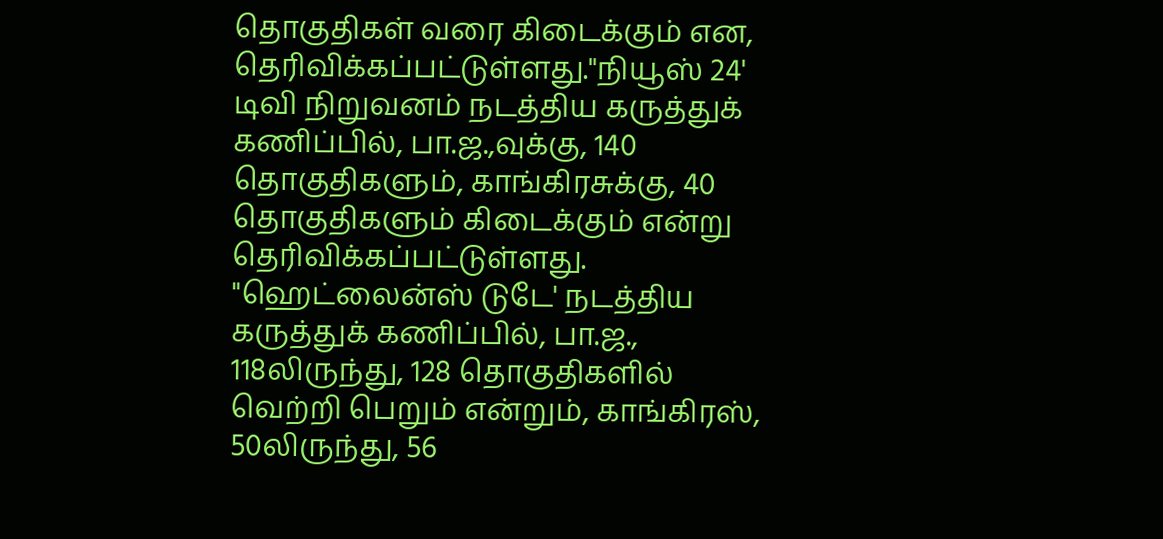தொகுதிகள் வரை கிடைக்கும் என, தெரிவிக்கப்பட்டுள்ளது."நியூஸ் 24' டிவி நிறுவனம் நடத்திய கருத்துக் கணிப்பில், பா.ஜ.,வுக்கு, 140 தொகுதிகளும், காங்கிரசுக்கு, 40 தொகுதிகளும் கிடைக்கும் என்று தெரிவிக்கப்பட்டுள்ளது. "ஹெட்லைன்ஸ் டுடே' நடத்திய கருத்துக் கணிப்பில், பா.ஜ., 118லிருந்து, 128 தொகுதிகளில் வெற்றி பெறும் என்றும், காங்கிரஸ், 50லிருந்து, 56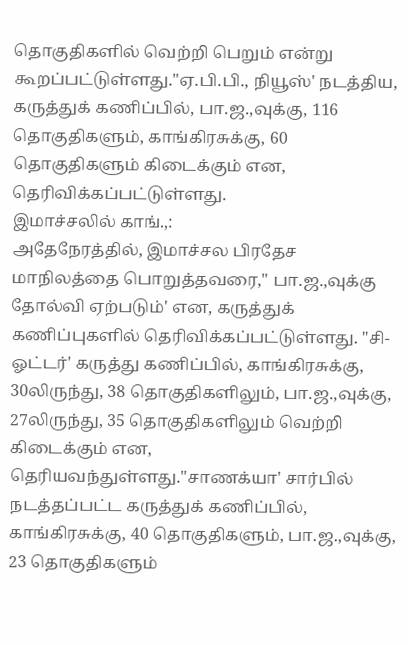தொகுதிகளில் வெற்றி பெறும் என்று கூறப்பட்டுள்ளது."ஏ.பி.பி., நியூஸ்' நடத்திய, கருத்துக் கணிப்பில், பா.ஜ.,வுக்கு, 116 தொகுதிகளும், காங்கிரசுக்கு, 60 தொகுதிகளும் கிடைக்கும் என, தெரிவிக்கப்பட்டுள்ளது.
இமாச்சலில் காங்.,:
அதேநேரத்தில், இமாச்சல பிரதேச மாநிலத்தை பொறுத்தவரை," பா.ஜ.,வுக்கு தோல்வி ஏற்படும்' என, கருத்துக் கணிப்புகளில் தெரிவிக்கப்பட்டுள்ளது. "சி-ஓட்டர்' கருத்து கணிப்பில், காங்கிரசுக்கு, 30லிருந்து, 38 தொகுதிகளிலும், பா.ஜ.,வுக்கு, 27லிருந்து, 35 தொகுதிகளிலும் வெற்றி கிடைக்கும் என, தெரியவந்துள்ளது."சாணக்யா' சார்பில் நடத்தப்பட்ட கருத்துக் கணிப்பில், காங்கிரசுக்கு, 40 தொகுதிகளும், பா.ஜ.,வுக்கு, 23 தொகுதிகளும்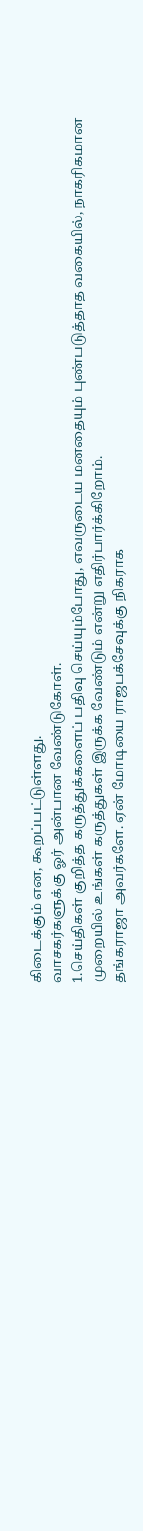கிடைக்கும் என, கூறப்பட்டுள்ளது.
வாசகர்களுக்கு ஓர் அன்பான வேண்டுகோள்.
1.செய்திகள் குறித்த கருத்துக்களைப் பதிவு செய்யும்போது, எவருடைய மனதையும் புண்படுத்தாத வகையில், நாகரிகமான முறையில் உங்கள் கருத்துகள் இருக்க வேண்டும் என்று எதிர்பார்க்கிறோம்.
தங்கராஜா அவர்களே. ஏன் மோடியை ராஜபக்சேவுக்கு நிகராக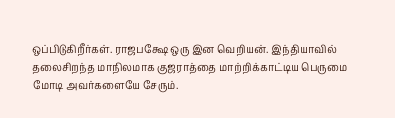ஒப்பிடுகிறீர்கள். ராஜபக்ஷே ஒரு இன வெறியன். இந்தியாவில் தலைசிறந்த மாநிலமாக குஜராத்தை மாற்றிக்காட்டிய பெருமை மோடி அவர்களையே சேரும்.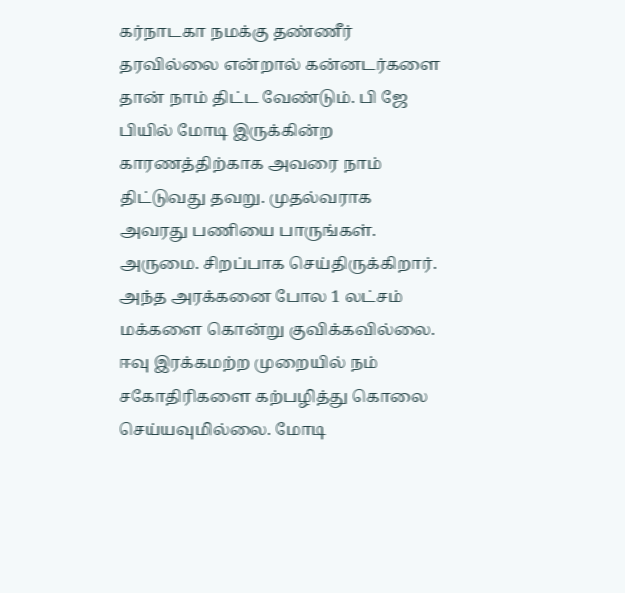கர்நாடகா நமக்கு தண்ணீர் தரவில்லை என்றால் கன்னடர்களை தான் நாம் திட்ட வேண்டும். பி ஜே பியில் மோடி இருக்கின்ற காரணத்திற்காக அவரை நாம் திட்டுவது தவறு. முதல்வராக அவரது பணியை பாருங்கள். அருமை. சிறப்பாக செய்திருக்கிறார். அந்த அரக்கனை போல 1 லட்சம் மக்களை கொன்று குவிக்கவில்லை. ஈவு இரக்கமற்ற முறையில் நம் சகோதிரிகளை கற்பழித்து கொலை செய்யவுமில்லை. மோடி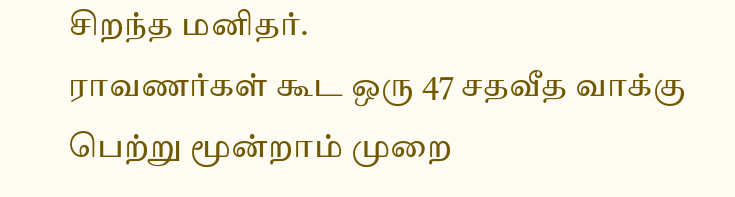சிறந்த மனிதர்.
ராவணர்கள் கூட ஒரு 47 சதவீத வாக்கு பெற்று மூன்றாம் முறை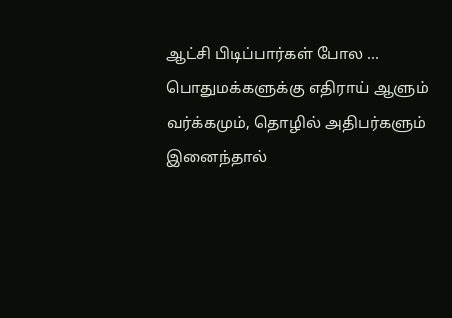ஆட்சி பிடிப்பார்கள் போல ... பொதுமக்களுக்கு எதிராய் ஆளும் வர்க்கமும், தொழில் அதிபர்களும் இனைந்தால்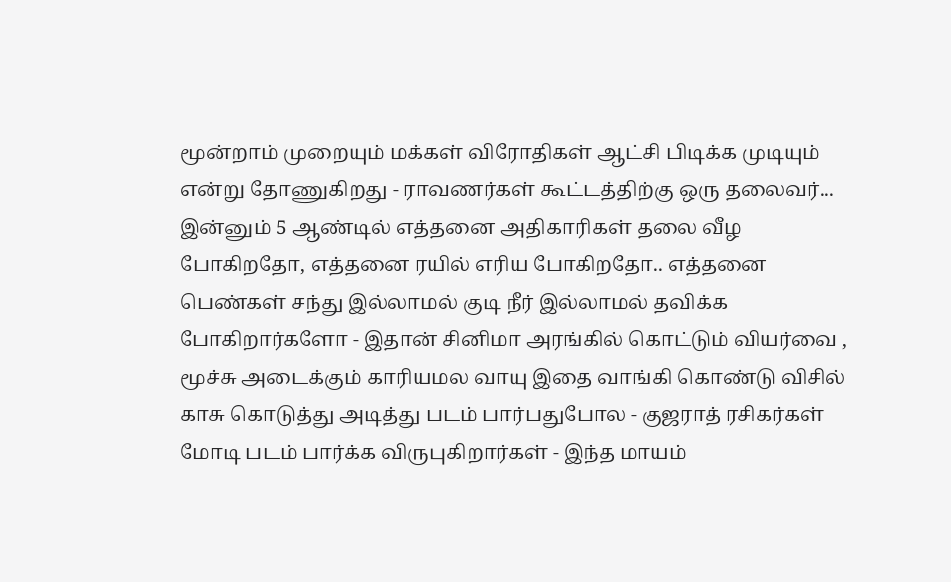மூன்றாம் முறையும் மக்கள் விரோதிகள் ஆட்சி பிடிக்க முடியும் என்று தோணுகிறது - ராவணர்கள் கூட்டத்திற்கு ஒரு தலைவர்... இன்னும் 5 ஆண்டில் எத்தனை அதிகாரிகள் தலை வீழ போகிறதோ, எத்தனை ரயில் எரிய போகிறதோ.. எத்தனை பெண்கள் சந்து இல்லாமல் குடி நீர் இல்லாமல் தவிக்க போகிறார்களோ - இதான் சினிமா அரங்கில் கொட்டும் வியர்வை , மூச்சு அடைக்கும் காரியமல வாயு இதை வாங்கி கொண்டு விசில் காசு கொடுத்து அடித்து படம் பார்பதுபோல - குஜராத் ரசிகர்கள் மோடி படம் பார்க்க விருபுகிறார்கள் - இந்த மாயம்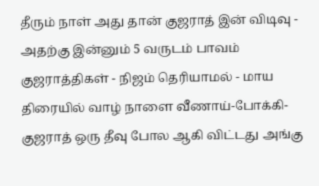தீரும் நாள் அது தான் குஜராத் இன் விடிவு - அதற்கு இன்னும் 5 வருடம் பாவம் குஜராத்திகள் - நிஜம் தெரியாமல் - மாய திரையில் வாழ் நாளை வீணாய்-போக்கி- குஜராத் ஒரு தீவு போல ஆகி விட்டது அங்கு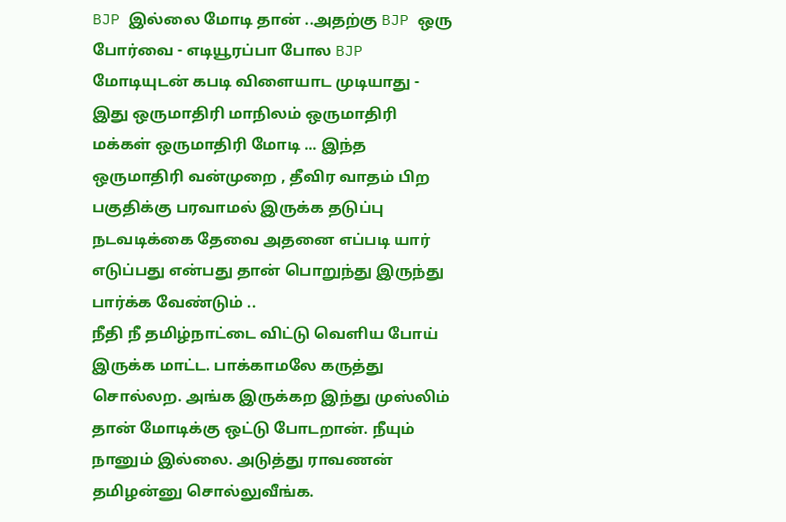BJP இல்லை மோடி தான் ..அதற்கு BJP ஒரு போர்வை - எடியூரப்பா போல BJP மோடியுடன் கபடி விளையாட முடியாது - இது ஒருமாதிரி மாநிலம் ஒருமாதிரி மக்கள் ஒருமாதிரி மோடி ... இந்த ஒருமாதிரி வன்முறை , தீவிர வாதம் பிற பகுதிக்கு பரவாமல் இருக்க தடுப்பு நடவடிக்கை தேவை அதனை எப்படி யார் எடுப்பது என்பது தான் பொறுந்து இருந்து பார்க்க வேண்டும் ..
நீதி நீ தமிழ்நாட்டை விட்டு வெளிய போய் இருக்க மாட்ட. பாக்காமலே கருத்து சொல்லற. அங்க இருக்கற இந்து முஸ்லிம் தான் மோடிக்கு ஒட்டு போடறான். நீயும் நானும் இல்லை. அடுத்து ராவணன் தமிழன்னு சொல்லுவீங்க.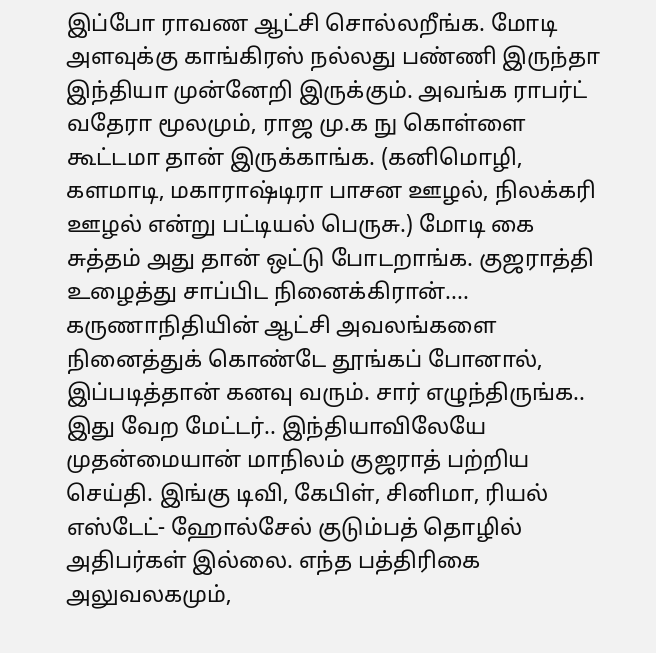இப்போ ராவண ஆட்சி சொல்லறீங்க. மோடி அளவுக்கு காங்கிரஸ் நல்லது பண்ணி இருந்தா இந்தியா முன்னேறி இருக்கும். அவங்க ராபர்ட் வதேரா மூலமும், ராஜ மு.க நு கொள்ளை கூட்டமா தான் இருக்காங்க. (கனிமொழி, களமாடி, மகாராஷ்டிரா பாசன ஊழல், நிலக்கரி ஊழல் என்று பட்டியல் பெருசு.) மோடி கை சுத்தம் அது தான் ஒட்டு போடறாங்க. குஜராத்தி உழைத்து சாப்பிட நினைக்கிரான்....
கருணாநிதியின் ஆட்சி அவலங்களை நினைத்துக் கொண்டே தூங்கப் போனால், இப்படித்தான் கனவு வரும். சார் எழுந்திருங்க.. இது வேற மேட்டர்.. இந்தியாவிலேயே முதன்மையான் மாநிலம் குஜராத் பற்றிய செய்தி. இங்கு டிவி, கேபிள், சினிமா, ரியல் எஸ்டேட்- ஹோல்சேல் குடும்பத் தொழில் அதிபர்கள் இல்லை. எந்த பத்திரிகை அலுவலகமும்,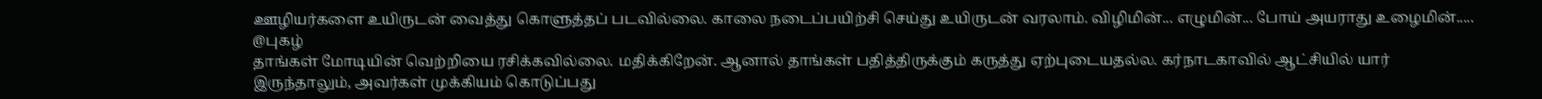ஊழியர்களை உயிருடன் வைத்து கொளுத்தப் படவில்லை. காலை நடைப்பயிற்சி செய்து உயிருடன் வரலாம். விழிமின்... எழுமின்... போய் அயராது உழைமின்.....
@புகழ்
தாங்கள் மோடியின் வெற்றியை ரசிக்கவில்லை. மதிக்கிறேன். ஆனால் தாங்கள் பதித்திருக்கும் கருத்து ஏற்புடையதல்ல. கர்நாடகாவில் ஆட்சியில் யார் இருந்தாலும், அவர்கள் முக்கியம் கொடுப்பது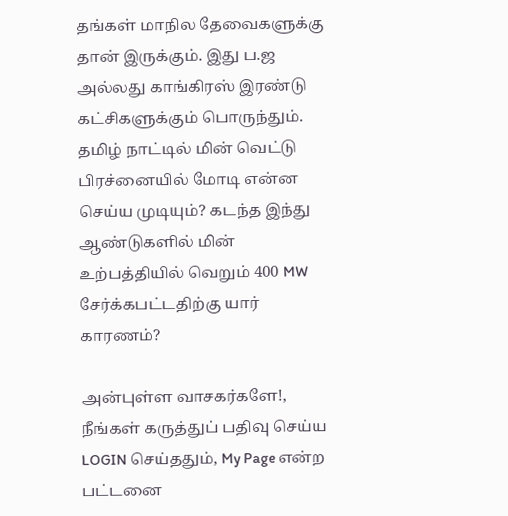தங்கள் மாநில தேவைகளுக்கு தான் இருக்கும். இது ப.ஜ அல்லது காங்கிரஸ் இரண்டு கட்சிகளுக்கும் பொருந்தும். தமிழ் நாட்டில் மின் வெட்டு பிரச்னையில் மோடி என்ன செய்ய முடியும்? கடந்த இந்து ஆண்டுகளில் மின் உற்பத்தியில் வெறும் 400 MW சேர்க்கபட்டதிற்கு யார் காரணம்?

அன்புள்ள வாசகர்களே!,
நீங்கள் கருத்துப் பதிவு செய்ய LOGIN செய்ததும், My Page என்ற பட்டனை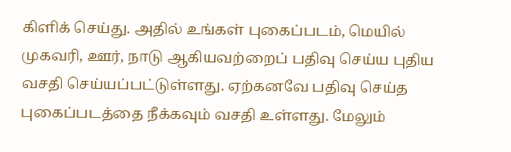கிளிக் செய்து. அதில் உங்கள் புகைப்படம், மெயில் முகவரி, ஊர், நாடு ஆகியவற்றைப் பதிவு செய்ய புதிய வசதி செய்யப்பட்டுள்ளது. ஏற்கனவே பதிவு செய்த புகைப்படத்தை நீக்கவும் வசதி உள்ளது. மேலும்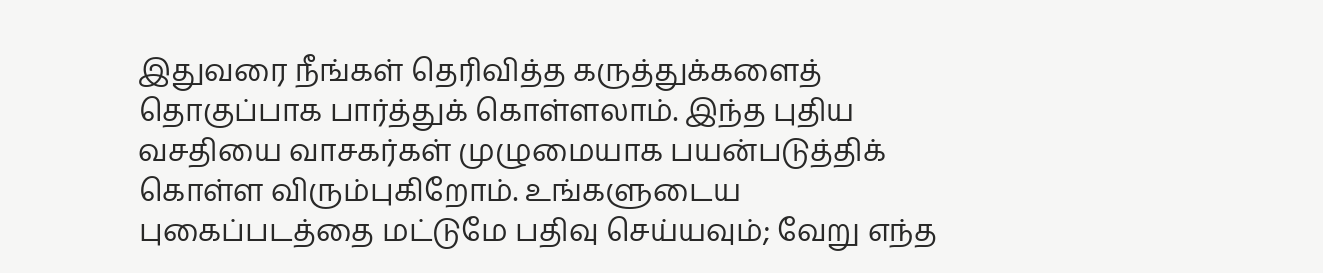இதுவரை நீங்கள் தெரிவித்த கருத்துக்களைத் தொகுப்பாக பார்த்துக் கொள்ளலாம். இந்த புதிய வசதியை வாசகர்கள் முழுமையாக பயன்படுத்திக் கொள்ள விரும்புகிறோம். உங்களுடைய புகைப்படத்தை மட்டுமே பதிவு செய்யவும்; வேறு எந்த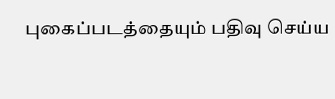புகைப்படத்தையும் பதிவு செய்ய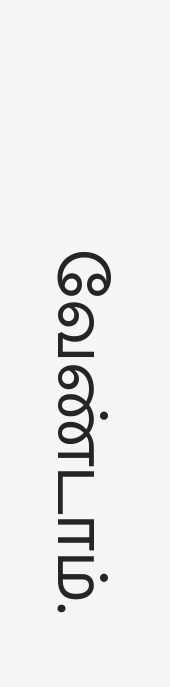வேண்டாம்.